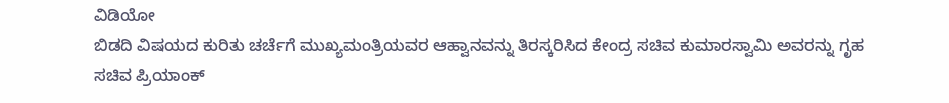ವಿಡಿಯೋ
ಬಿಡದಿ ವಿಷಯದ ಕುರಿತು ಚರ್ಚೆಗೆ ಮುಖ್ಯಮಂತ್ರಿಯವರ ಆಹ್ವಾನವನ್ನು ತಿರಸ್ಕರಿಸಿದ ಕೇಂದ್ರ ಸಚಿವ ಕುಮಾರಸ್ವಾಮಿ ಅವರನ್ನು ಗೃಹ ಸಚಿವ ಪ್ರಿಯಾಂಕ್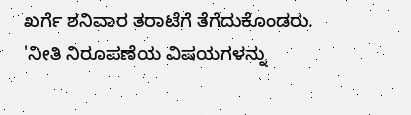ಖರ್ಗೆ ಶನಿವಾರ ತರಾಟೆಗೆ ತೆಗೆದುಕೊಂಡರು.
'ನೀತಿ ನಿರೂಪಣೆಯ ವಿಷಯಗಳನ್ನು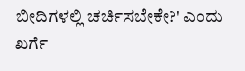ಬೀದಿಗಳಲ್ಲಿ ಚರ್ಚಿಸಬೇಕೇ?' ಎಂದು ಖರ್ಗೆ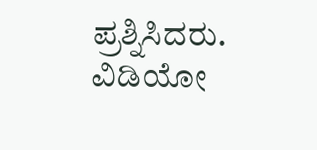ಪ್ರಶ್ನಿಸಿದರು. ವಿಡಿಯೋ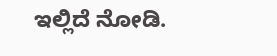ಇಲ್ಲಿದೆ ನೋಡಿ.